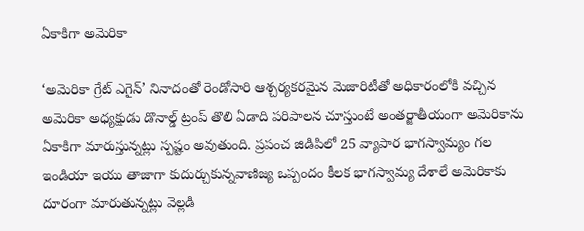ఏకాకిగా అమెరికా

‘అమెరికా గ్రేట్ ఎగైన్’ నినాదంతో రెండోసారి ఆశ్చర్యకరమైన మెజారిటీతో అధికారంలోకి వచ్చిన అమెరికా అధ్యక్షుడు డొనాల్డ్ ట్రంప్ తొలి ఏడాది పరిపాలన చూస్తుంటే అంతర్జాతీయంగా అమెరికాను ఏకాకిగా మారుస్తున్నట్లు స్పష్టం అవుతుంది. ప్రపంచ జిడిపిలో 25 వ్యాపార భాగస్వామ్యం గల ఇండియా ఇయు తాజాగా కుదుర్చుకున్నవాణిజ్య ఒప్పందం కీలక భాగస్వామ్య దేశాలే అమెరికాకు దూరంగా మారుతున్నట్లు వెల్లడి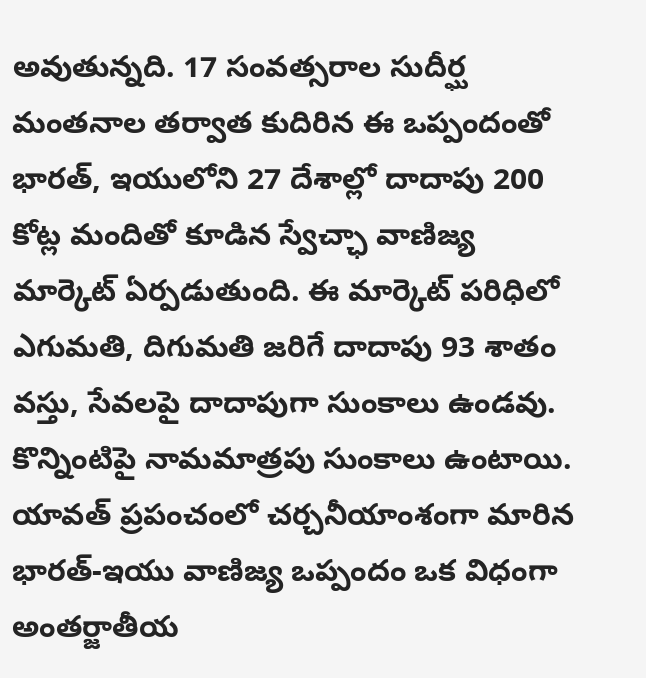అవుతున్నది. 17 సంవత్సరాల సుదీర్ఘ మంతనాల తర్వాత కుదిరిన ఈ ఒప్పందంతో భారత్, ఇయులోని 27 దేశాల్లో దాదాపు 200 కోట్ల మందితో కూడిన స్వేచ్ఛా వాణిజ్య మార్కెట్ ఏర్పడుతుంది. ఈ మార్కెట్ పరిధిలో ఎగుమతి, దిగుమతి జరిగే దాదాపు 93 శాతం వస్తు, సేవలపై దాదాపుగా సుంకాలు ఉండవు. కొన్నింటిపై నామమాత్రపు సుంకాలు ఉంటాయి. యావత్ ప్రపంచంలో చర్చనీయాంశంగా మారిన భారత్-ఇయు వాణిజ్య ఒప్పందం ఒక విధంగా అంతర్జాతీయ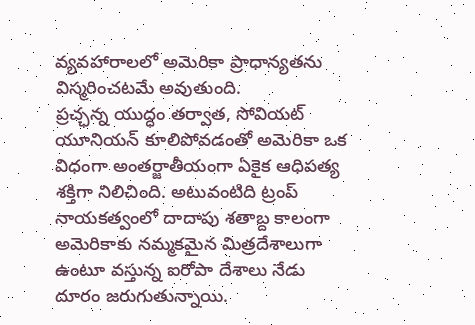వ్యవహారాలలో అమెరికా ప్రాధాన్యతను విస్మరించటమే అవుతుంది.
ప్రచ్ఛన్న యుద్ధం తర్వాత, సోవియట్ యూనియన్ కూలిపోవడంతో అమెరికా ఒక విధంగా అంతర్జాతీయంగా ఏకైక ఆధిపత్య శక్తిగా నిలిచింది. అటువంటిది ట్రంప్ నాయకత్వంలో దాదాపు శతాబ్ద కాలంగా అమెరికాకు నమ్మకమైన మిత్రదేశాలుగా ఉంటూ వస్తున్న ఐరోపా దేశాలు నేడు దూరం జరుగుతున్నాయి.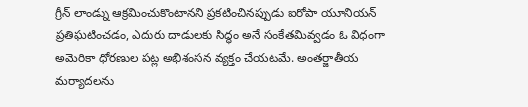గ్రీన్ లాండ్ను ఆక్రమించుకొంటానని ప్రకటించినప్పుడు ఐరోపా యూనియన్ ప్రతిఘటించడం, ఎదురు దాడులకు సిద్ధం అనే సంకేతమివ్వడం ఓ విధంగా అమెరికా ధోరణుల పట్ల అభిశంసన వ్యక్తం చేయటమే. అంతర్జాతీయ మర్యాదలను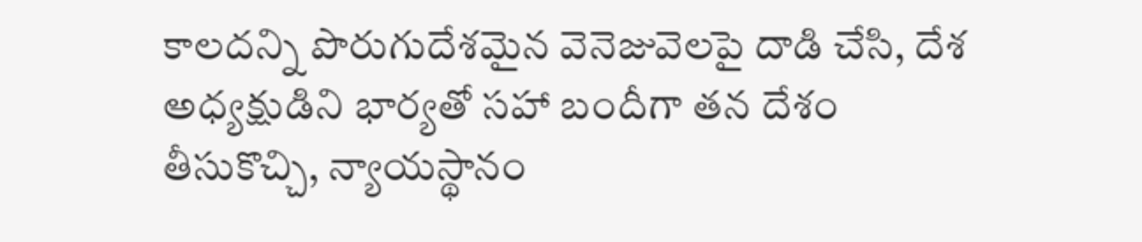కాలదన్ని పొరుగుదేశమైన వెనెజువెలపై దాడి చేసి, దేశ అధ్యక్షుడిని భార్యతో సహా బందీగా తన దేశం తీసుకొచ్చి, న్యాయస్థానం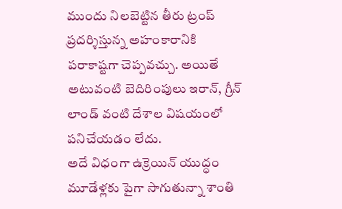ముందు నిలబెట్టిన తీరు ట్రంప్ ప్రదర్శిస్తున్న అహంకారానికి పరాకాష్టగా చెప్పవచ్చు. అయితే అటువంటి బెదిరింపులు ఇరాన్, గ్రీన్ లాండ్ వంటి దేశాల విషయంలో పనిచేయడం లేదు.
అదే విధంగా ఉక్రెయిన్ యుద్ధం మూడేళ్లకు పైగా సాగుతున్నా శాంతి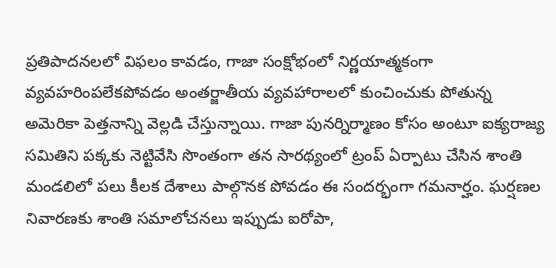ప్రతిపాదనలలో విఫలం కావడం, గాజా సంక్షోభంలో నిర్ణయాత్మకంగా వ్యవహరింపలేకపోవడం అంతర్జాతీయ వ్యవహారాలలో కుంచించుకు పోతున్న అమెరికా పెత్తనాన్ని వెల్లడి చేస్తున్నాయి. గాజా పునర్నిర్మాణం కోసం అంటూ ఐక్యరాజ్య సమితిని పక్కకు నెట్టివేసి సొంతంగా తన సారథ్యంలో ట్రంప్ ఏర్పాటు చేసిన శాంతి మండలిలో పలు కీలక దేశాలు పాల్గొనక పోవడం ఈ సందర్భంగా గమనార్హం. ఘర్షణల నివారణకు శాంతి సమాలోచనలు ఇప్పుడు ఐరోపా,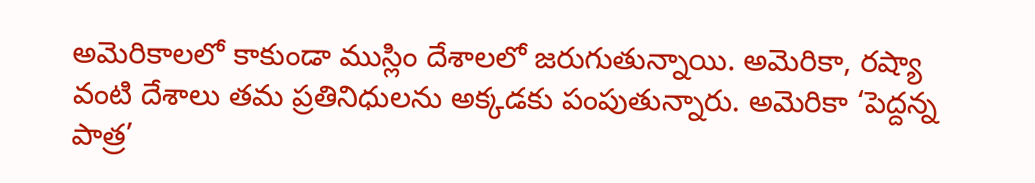అమెరికాలలో కాకుండా ముస్లిం దేశాలలో జరుగుతున్నాయి. అమెరికా, రష్యా వంటి దేశాలు తమ ప్రతినిధులను అక్కడకు పంపుతున్నారు. అమెరికా ‘పెద్దన్న పాత్ర’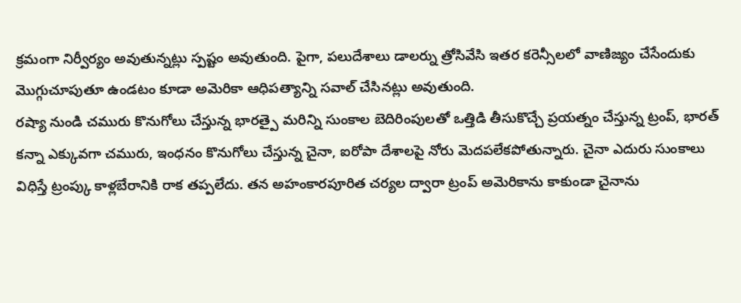క్రమంగా నిర్వీర్యం అవుతున్నట్లు స్పష్టం అవుతుంది. పైగా, పలుదేశాలు డాలర్ను త్రోసివేసి ఇతర కరెన్సీలలో వాణిజ్యం చేసేందుకు మొగ్గుచూపుతూ ఉండటం కూడా అమెరికా ఆధిపత్యాన్ని సవాల్ చేసినట్లు అవుతుంది.
రష్యా నుండి చమురు కొనుగోలు చేస్తున్న భారత్పై మరిన్ని సుంకాల బెదిరింపులతో ఒత్తిడి తీసుకొచ్చే ప్రయత్నం చేస్తున్న ట్రంప్, భారత్ కన్నా ఎక్కువగా చమురు, ఇంధనం కొనుగోలు చేస్తున్న చైనా, ఐరోపా దేశాలపై నోరు మెదపలేకపోతున్నారు. చైనా ఎదురు సుంకాలు విధిస్తే ట్రంప్కు కాళ్లబేరానికి రాక తప్పలేదు. తన అహంకారపూరిత చర్యల ద్వారా ట్రంప్ అమెరికాను కాకుండా చైనాను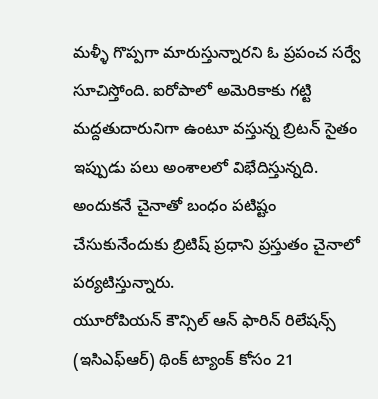మళ్ళీ గొప్పగా మారుస్తున్నారని ఓ ప్రపంచ సర్వే సూచిస్తోంది. ఐరోపాలో అమెరికాకు గట్టి మద్దతుదారునిగా ఉంటూ వస్తున్న బ్రిటన్ సైతం ఇప్పుడు పలు అంశాలలో విభేదిస్తున్నది. అందుకనే చైనాతో బంధం పటిష్టం చేసుకునేందుకు బ్రిటిష్ ప్రధాని ప్రస్తుతం చైనాలో పర్యటిస్తున్నారు.
యూరోపియన్ కౌన్సిల్ ఆన్ ఫారిన్ రిలేషన్స్ (ఇసిఎఫ్ఆర్) థింక్ ట్యాంక్ కోసం 21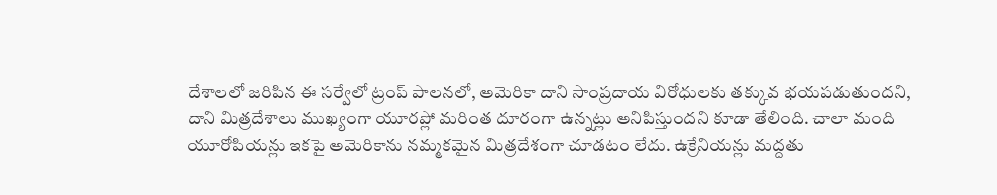దేశాలలో జరిపిన ఈ సర్వేలో ట్రంప్ పాలనలో, అమెరికా దాని సాంప్రదాయ విరోధులకు తక్కువ భయపడుతుందని, దాని మిత్రదేశాలు ముఖ్యంగా యూరప్లో మరింత దూరంగా ఉన్నట్లు అనిపిస్తుందని కూడా తేలింది. చాలా మంది యూరోపియన్లు ఇకపై అమెరికాను నమ్మకమైన మిత్రదేశంగా చూడటం లేదు. ఉక్రేనియన్లు మద్దతు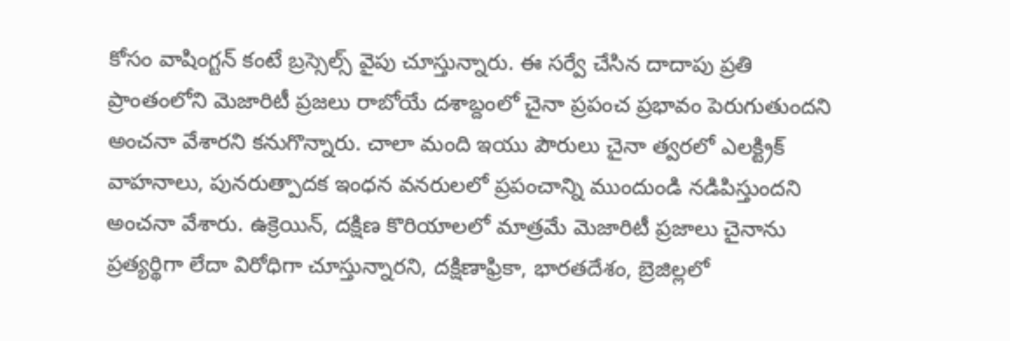కోసం వాషింగ్టన్ కంటే బ్రస్సెల్స్ వైపు చూస్తున్నారు. ఈ సర్వే చేసిన దాదాపు ప్రతి ప్రాంతంలోని మెజారిటీ ప్రజలు రాబోయే దశాబ్దంలో చైనా ప్రపంచ ప్రభావం పెరుగుతుందని అంచనా వేశారని కనుగొన్నారు. చాలా మంది ఇయు పౌరులు చైనా త్వరలో ఎలక్ట్రిక్ వాహనాలు, పునరుత్పాదక ఇంధన వనరులలో ప్రపంచాన్ని ముందుండి నడిపిస్తుందని అంచనా వేశారు. ఉక్రెయిన్, దక్షిణ కొరియాలలో మాత్రమే మెజారిటీ ప్రజాలు చైనాను ప్రత్యర్థిగా లేదా విరోధిగా చూస్తున్నారని, దక్షిణాఫ్రికా, భారతదేశం, బ్రెజిల్లలో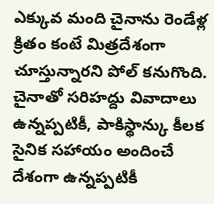ఎక్కువ మంది చైనాను రెండేళ్ల క్రితం కంటే మిత్రదేశంగా చూస్తున్నారని పోల్ కనుగొంది. చైనాతో సరిహద్దు వివాదాలు ఉన్నప్పటికీ, పాకిస్థాన్కు కీలక సైనిక సహాయం అందించే దేశంగా ఉన్నప్పటికీ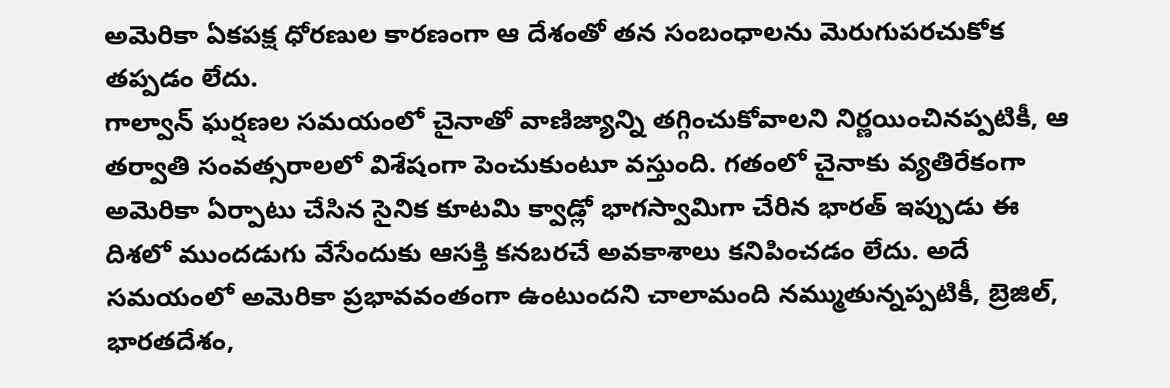అమెరికా ఏకపక్ష ధోరణుల కారణంగా ఆ దేశంతో తన సంబంధాలను మెరుగుపరచుకోక తప్పడం లేదు.
గాల్వాన్ ఘర్షణల సమయంలో చైనాతో వాణిజ్యాన్ని తగ్గించుకోవాలని నిర్ణయించినప్పటికీ, ఆ తర్వాతి సంవత్సరాలలో విశేషంగా పెంచుకుంటూ వస్తుంది. గతంలో చైనాకు వ్యతిరేకంగా అమెరికా ఏర్పాటు చేసిన సైనిక కూటమి క్వాడ్లో భాగస్వామిగా చేరిన భారత్ ఇప్పుడు ఈ దిశలో ముందడుగు వేసేందుకు ఆసక్తి కనబరచే అవకాశాలు కనిపించడం లేదు. అదే సమయంలో అమెరికా ప్రభావవంతంగా ఉంటుందని చాలామంది నమ్ముతున్నప్పటికీ, బ్రెజిల్, భారతదేశం,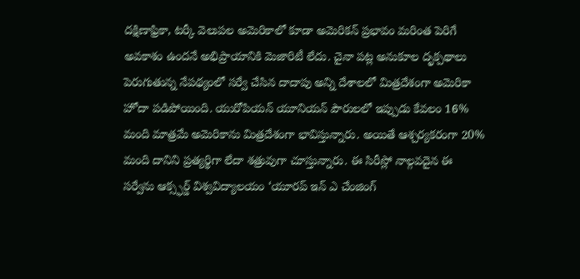దక్షిణాఫ్రికా, టర్కీ వెలుపల అమెరికాలో కూడా అమెరికన్ ప్రభావం మరింత పెరిగే అవకాశం ఉందనే అభిప్రాయానికి మెజారిటీ లేదు. చైనా పట్ల అనుకూల దృక్పథాలు పెరుగుతున్న నేపథ్యంలో సర్వే చేసిన దాదాపు అన్ని దేశాలలో మిత్రదేశంగా అమెరికా హోదా పడిపోయింది. యురోపియన్ యూనియన్ పౌరులలో ఇప్పుడు కేవలం 16% మంది మాత్రమే అమెరికాను మిత్రదేశంగా భావిస్తున్నారు. అయితే ఆశ్చర్యకరంగా 20% మంది దానిని ప్రత్యర్థిగా లేదా శత్రువుగా చూస్తున్నారు. ఈ సిరీస్లో నాల్గవదైన ఈ సర్వేను ఆక్స్ఫర్డ్ విశ్వవిద్యాలయం ‘యూరప్ ఇన్ ఎ చేంజింగ్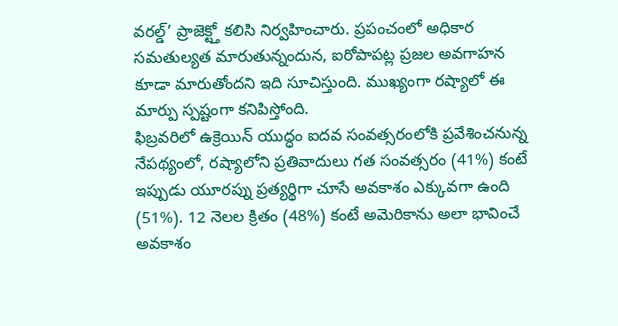వరల్డ్’ ప్రాజెక్ట్తో కలిసి నిర్వహించారు. ప్రపంచంలో అధికార సమతుల్యత మారుతున్నందున, ఐరోపాపట్ల ప్రజల అవగాహన కూడా మారుతోందని ఇది సూచిస్తుంది. ముఖ్యంగా రష్యాలో ఈ మార్పు స్పష్టంగా కనిపిస్తోంది.
ఫిబ్రవరిలో ఉక్రెయిన్ యుద్ధం ఐదవ సంవత్సరంలోకి ప్రవేశించనున్న నేపథ్యంలో, రష్యాలోని ప్రతివాదులు గత సంవత్సరం (41%) కంటే ఇప్పుడు యూరప్ను ప్రత్యర్థిగా చూసే అవకాశం ఎక్కువగా ఉంది (51%). 12 నెలల క్రితం (48%) కంటే అమెరికాను అలా భావించే అవకాశం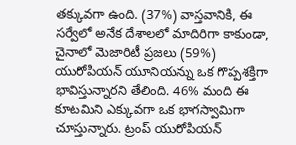తక్కువగా ఉంది. (37%) వాస్తవానికి, ఈ సర్వేలో అనేక దేశాలలో మాదిరిగా కాకుండా, చైనాలో మెజారిటీ ప్రజలు (59%) యురోపియన్ యూనియన్ను ఒక గొప్పశక్తిగా భావిస్తున్నారని తేలింది. 46% మంది ఈ కూటమిని ఎక్కువగా ఒక భాగస్వామిగా చూస్తున్నారు. ట్రంప్ యురోపియన్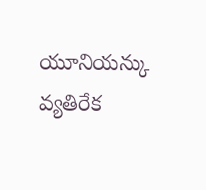యూనియన్కు వ్యతిరేక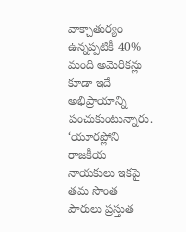వాక్చాతుర్యం ఉన్నప్పటికీ 40% మంది అమెరికన్లు కూడా ఇదే అభిప్రాయాన్ని పంచుకుంటున్నారు. ‘యూరప్లోని రాజకీయ నాయకులు ఇకపై తమ సొంత పౌరులు ప్రస్తుత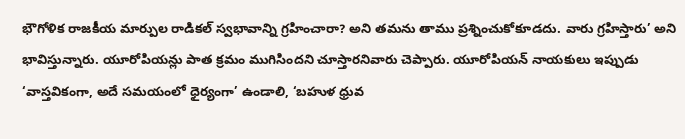భౌగోళిక రాజకీయ మార్పుల రాడికల్ స్వభావాన్ని గ్రహించారా? అని తమను తాము ప్రశ్నించుకోకూడదు. వారు గ్రహిస్తారు’ అని భావిస్తున్నారు. యూరోపియన్లు పాత క్రమం ముగిసిందని చూస్తారనివారు చెప్పారు. యూరోపియన్ నాయకులు ఇప్పుడు ‘వాస్తవికంగా, అదే సమయంలో ధైర్యంగా’ ఉండాలి, ‘బహుళ ధ్రువ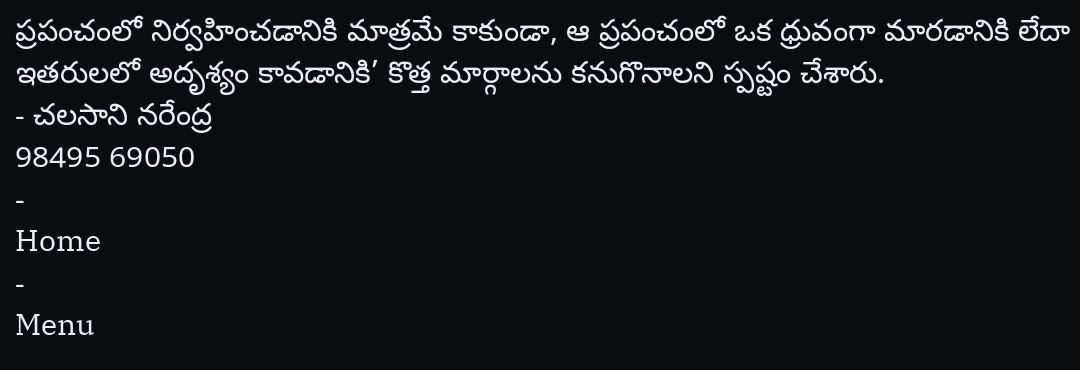ప్రపంచంలో నిర్వహించడానికి మాత్రమే కాకుండా, ఆ ప్రపంచంలో ఒక ధ్రువంగా మారడానికి లేదా ఇతరులలో అదృశ్యం కావడానికి’ కొత్త మార్గాలను కనుగొనాలని స్పష్టం చేశారు.
- చలసాని నరేంద్ర
98495 69050
-
Home
-
Menu